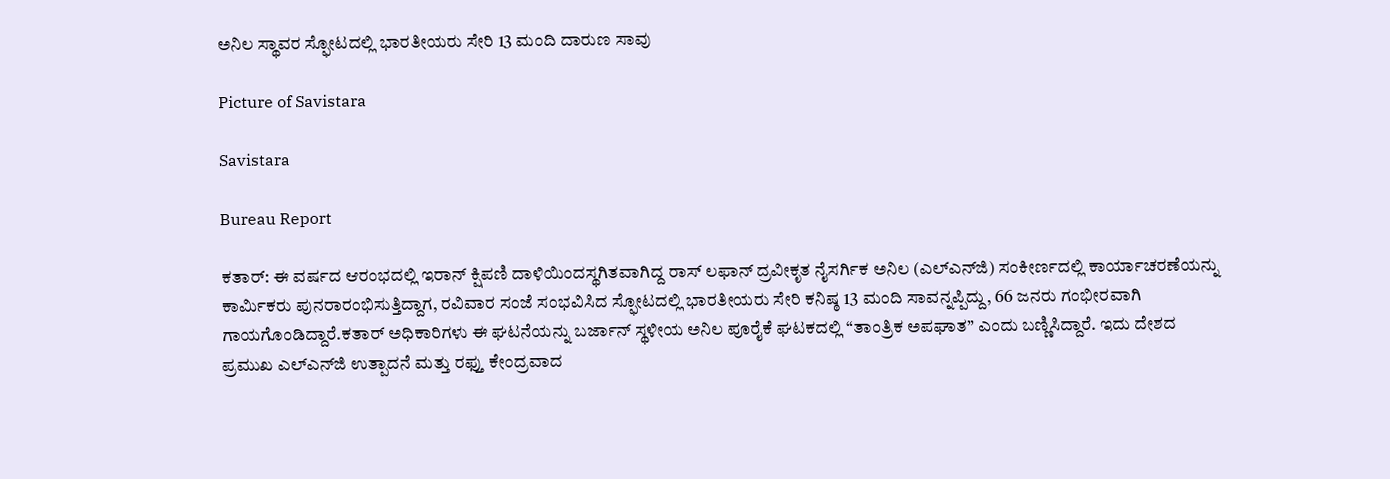ಅನಿಲ ಸ್ಥಾವರ ಸ್ಫೋಟದಲ್ಲಿ ಭಾರತೀಯರು ಸೇರಿ 13 ಮಂದಿ ದಾರುಣ ಸಾವು

Picture of Savistara

Savistara

Bureau Report

ಕತಾ‌ರ್: ಈ ವರ್ಷದ ಆರಂಭದಲ್ಲಿ ಇರಾನ್ ಕ್ಷಿಪಣಿ ದಾಳಿಯಿಂದಸ್ಥಗಿತವಾಗಿದ್ದ ರಾಸ್ ಲಫಾನ್ ದ್ರವೀಕೃತ ನೈಸರ್ಗಿಕ ಅನಿಲ (ಎಲ್‌ಎನ್‌ಜಿ) ಸಂಕೀರ್ಣದಲ್ಲಿ ಕಾರ್ಯಾಚರಣೆಯನ್ನು ಕಾರ್ಮಿಕರು ಪುನರಾರಂಭಿಸುತ್ತಿದ್ದಾಗ, ರವಿವಾರ ಸಂಜೆ ಸಂಭವಿಸಿದ ಸ್ಫೋಟದಲ್ಲಿ ಭಾರತೀಯರು ಸೇರಿ ಕನಿಷ್ಠ 13 ಮಂದಿ ಸಾವನ್ನಪ್ಪಿದ್ದು, 66 ಜನರು ಗಂಭೀರವಾಗಿ ಗಾಯಗೊಂಡಿದ್ದಾರೆ.ಕತಾರ್ ಅಧಿಕಾರಿಗಳು ಈ ಘಟನೆಯನ್ನು ಬರ್ಜಾನ್ ಸ್ಥಳೀಯ ಅನಿಲ ಪೂರೈಕೆ ಘಟಕದಲ್ಲಿ “ತಾಂತ್ರಿಕ ಅಪಘಾತ” ಎಂದು ಬಣ್ಣಿಸಿದ್ದಾರೆ. ಇದು ದೇಶದ ಪ್ರಮುಖ ಎಲ್‌ಎನ್‌ಜಿ ಉತ್ಪಾದನೆ ಮತ್ತು ರಫ್ತು ಕೇಂದ್ರವಾದ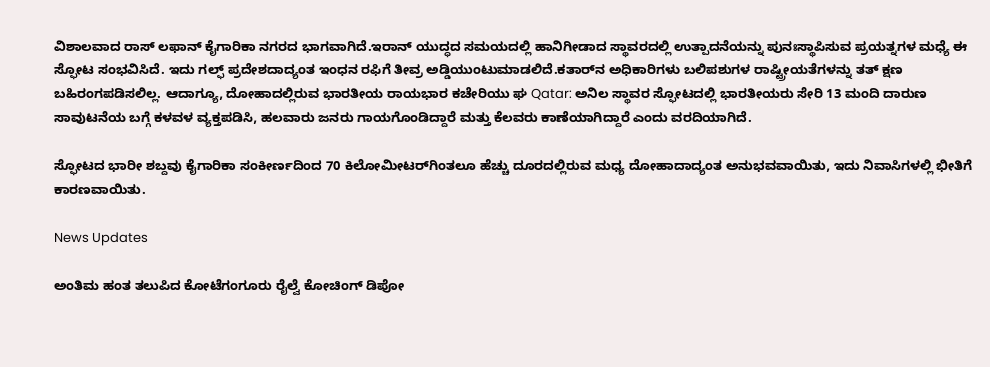ವಿಶಾಲವಾದ ರಾಸ್ ಲಫಾನ್ ಕೈಗಾರಿಕಾ ನಗರದ ಭಾಗವಾಗಿದೆ.ಇರಾನ್ ಯುದ್ಧದ ಸಮಯದಲ್ಲಿ ಹಾನಿಗೀಡಾದ ಸ್ಥಾವರದಲ್ಲಿ ಉತ್ಪಾದನೆಯನ್ನು ಪುನಃಸ್ಥಾಪಿಸುವ ಪ್ರಯತ್ನಗಳ ಮಧ್ಯೆ ಈ ಸ್ಫೋಟ ಸಂಭವಿಸಿದೆ. ಇದು ಗಲ್ಫ್ ಪ್ರದೇಶದಾದ್ಯಂತ ಇಂಧನ ರಫಿಗೆ ತೀವ್ರ ಅಡ್ಡಿಯುಂಟುಮಾಡಲಿದೆ.ಕತಾರ್‌ನ ಅಧಿಕಾರಿಗಳು ಬಲಿಪಶುಗಳ ರಾಷ್ಟ್ರೀಯತೆಗಳನ್ನು ತತ್ ಕ್ಷಣ ಬಹಿರಂಗಪಡಿಸಲಿಲ್ಲ. ಆದಾಗ್ಯೂ, ದೋಹಾದಲ್ಲಿರುವ ಭಾರತೀಯ ರಾಯಭಾರ ಕಚೇರಿಯು ಘ Qatar: ಅನಿಲ ಸ್ಥಾವರ ಸ್ಫೋಟದಲ್ಲಿ ಭಾರತೀಯರು ಸೇರಿ 13 ಮಂದಿ ದಾರುಣ ಸಾವುಟನೆಯ ಬಗ್ಗೆ ಕಳವಳ ವ್ಯಕ್ತಪಡಿಸಿ, ಹಲವಾರು ಜನರು ಗಾಯಗೊಂಡಿದ್ದಾರೆ ಮತ್ತು ಕೆಲವರು ಕಾಣೆಯಾಗಿದ್ದಾರೆ ಎಂದು ವರದಿಯಾಗಿದೆ.

ಸ್ಫೋಟದ ಭಾರೀ ಶಬ್ದವು ಕೈಗಾರಿಕಾ ಸಂಕೀರ್ಣದಿಂದ 70 ಕಿಲೋಮೀಟರ್‌ಗಿಂತಲೂ ಹೆಚ್ಚು ದೂರದಲ್ಲಿರುವ ಮಧ್ಯ ದೋಹಾದಾದ್ಯಂತ ಅನುಭವವಾಯಿತು, ಇದು ನಿವಾಸಿಗಳಲ್ಲಿ ಭೀತಿಗೆ ಕಾರಣವಾಯಿತು.

News Updates

ಅಂತಿಮ ಹಂತ ತಲುಪಿದ ಕೋಟೆಗಂಗೂರು ರೈಲ್ವೆ ಕೋಚಿಂಗ್ ಡಿಪೋ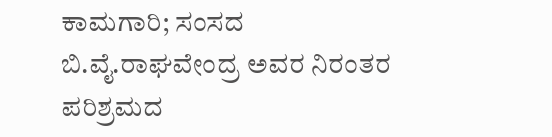ಕಾಮಗಾರಿ; ಸಂಸದ ಬಿ.ವೈ.ರಾಘವೇಂದ್ರ ಅವರ ನಿರಂತರ ಪರಿಶ್ರಮದ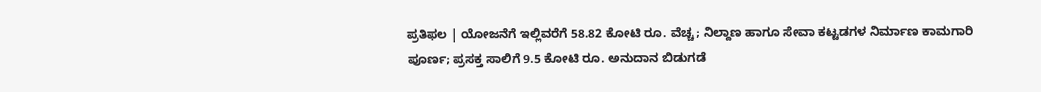ಪ್ರತಿಫಲ | ಯೋಜನೆಗೆ ಇಲ್ಲಿವರೆಗೆ 58.82 ಕೋಟಿ ರೂ. ವೆಚ್ಚ; ನಿಲ್ದಾಣ ಹಾಗೂ ಸೇವಾ ಕಟ್ಟಡಗಳ ನಿರ್ಮಾಣ ಕಾಮಗಾರಿ ಪೂರ್ಣ; ಪ್ರಸಕ್ತ ಸಾಲಿಗೆ 9.5 ಕೋಟಿ ರೂ. ಅನುದಾನ ಬಿಡುಗಡೆ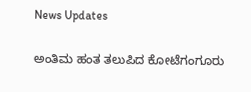News Updates

ಅಂತಿಮ ಹಂತ ತಲುಪಿದ ಕೋಟೆಗಂಗೂರು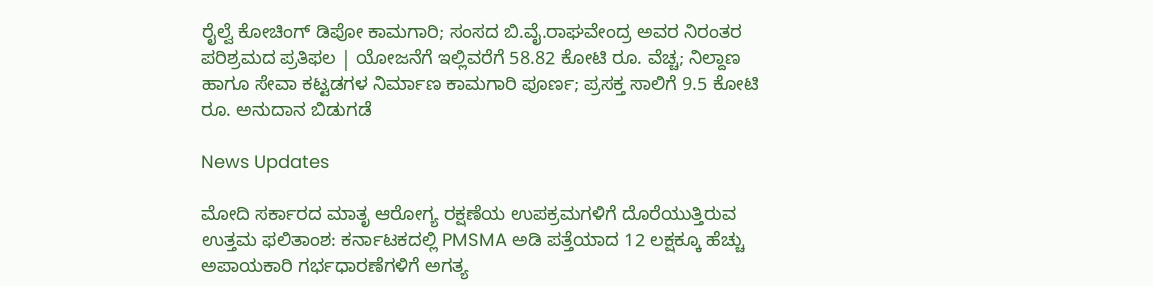ರೈಲ್ವೆ ಕೋಚಿಂಗ್ ಡಿಪೋ ಕಾಮಗಾರಿ; ಸಂಸದ ಬಿ.ವೈ.ರಾಘವೇಂದ್ರ ಅವರ ನಿರಂತರ ಪರಿಶ್ರಮದ ಪ್ರತಿಫಲ | ಯೋಜನೆಗೆ ಇಲ್ಲಿವರೆಗೆ 58.82 ಕೋಟಿ ರೂ. ವೆಚ್ಚ; ನಿಲ್ದಾಣ ಹಾಗೂ ಸೇವಾ ಕಟ್ಟಡಗಳ ನಿರ್ಮಾಣ ಕಾಮಗಾರಿ ಪೂರ್ಣ; ಪ್ರಸಕ್ತ ಸಾಲಿಗೆ 9.5 ಕೋಟಿ ರೂ. ಅನುದಾನ ಬಿಡುಗಡೆ

News Updates

ಮೋದಿ ಸರ್ಕಾರದ ಮಾತೃ ಆರೋಗ್ಯ ರಕ್ಷಣೆಯ ಉಪಕ್ರಮಗಳಿಗೆ ದೊರೆಯುತ್ತಿರುವ ಉತ್ತಮ ಫಲಿತಾಂಶ: ಕರ್ನಾಟಕದಲ್ಲಿ PMSMA ಅಡಿ ಪತ್ತೆಯಾದ 12 ಲಕ್ಷಕ್ಕೂ ಹೆಚ್ಚು ಅಪಾಯಕಾರಿ ಗರ್ಭಧಾರಣೆಗಳಿಗೆ ಅಗತ್ಯ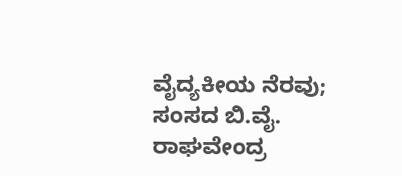ವೈದ್ಯಕೀಯ ನೆರವು; ಸಂಸದ ಬಿ.ವೈ. ರಾಘವೇಂದ್ರ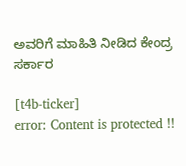ಅವರಿಗೆ ಮಾಹಿತಿ ನೀಡಿದ ಕೇಂದ್ರ ಸರ್ಕಾರ

[t4b-ticker]
error: Content is protected !!